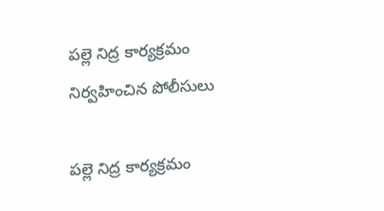పల్లె నిద్ర కార్యక్రమం నిర్వహించిన పోలీసులు

పల్లె నిద్ర కార్యక్రమం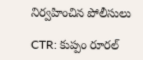నిర్వహించిన పోలీసులు

CTR: కుప్పం రూరల్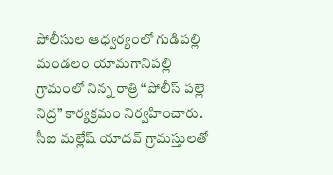పోలీసుల ఆధ్వర్యంలో గుడిపల్లి మండలం యామగానిపల్లి గ్రామంలో నిన్న రాత్రి “పోలీస్ పల్లె నిద్ర” కార్యక్రమం నిర్వహించారు. సీఐ మల్లేష్ యాదవ్ గ్రామస్తులతో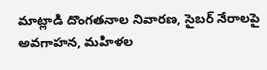మాట్లాడి దొంగతనాల నివారణ, సైబర్ నేరాలపై అవగాహన, మహిళల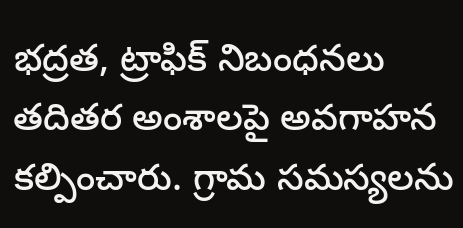భద్రత, ట్రాఫిక్ నిబంధనలు తదితర అంశాలపై అవగాహన కల్పించారు. గ్రామ సమస్యలను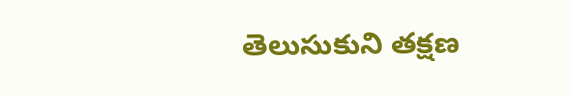తెలుసుకుని తక్షణ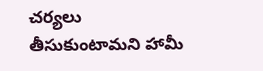చర్యలు తీసుకుంటామని హామీ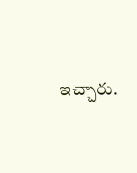ఇచ్చారు.